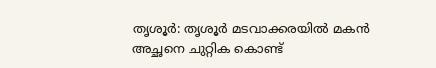തൃശൂർ: തൃശൂർ മടവാക്കരയിൽ മകൻ അച്ഛനെ ചുറ്റിക കൊണ്ട്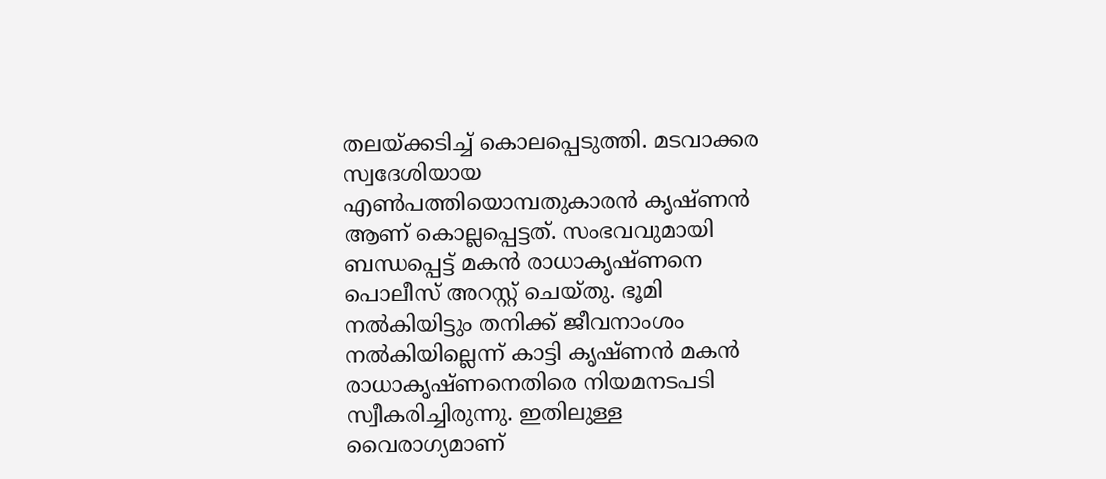തലയ്ക്കടിച്ച് കൊലപ്പെടുത്തി. മടവാക്കര സ്വദേശിയായ എൺപത്തിയൊമ്പതുകാരൻ കൃഷ്ണൻ ആണ് കൊല്ലപ്പെട്ടത്. സംഭവവുമായി ബന്ധപ്പെട്ട് മകൻ രാധാകൃഷ്ണനെ പൊലീസ് അറസ്റ്റ് ചെയ്തു. ഭൂമി നൽകിയിട്ടും തനിക്ക് ജീവനാംശം നൽകിയില്ലെന്ന് കാട്ടി കൃഷ്ണൻ മകൻ രാധാകൃഷ്ണനെതിരെ നിയമനടപടി സ്വീകരിച്ചിരുന്നു. ഇതിലുള്ള വൈരാഗ്യമാണ്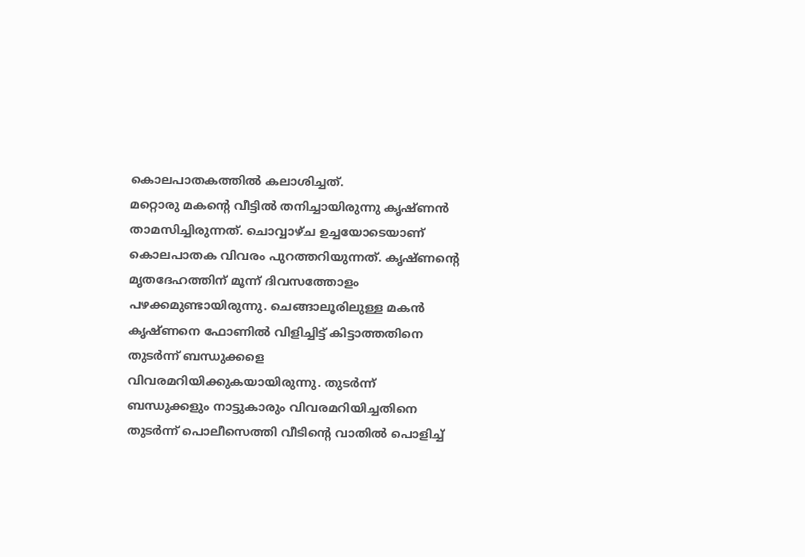കൊലപാതകത്തിൽ കലാശിച്ചത്.
മറ്റൊരു മകന്റെ വീട്ടിൽ തനിച്ചായിരുന്നു കൃഷ്ണൻ താമസിച്ചിരുന്നത്. ചൊവ്വാഴ്ച ഉച്ചയോടെയാണ് കൊലപാതക വിവരം പുറത്തറിയുന്നത്. കൃഷ്ണന്റെ മൃതദേഹത്തിന് മൂന്ന് ദിവസത്തോളം പഴക്കമുണ്ടായിരുന്നു. ചെങ്ങാലൂരിലുള്ള മകൻ കൃഷ്ണനെ ഫോണിൽ വിളിച്ചിട്ട് കിട്ടാത്തതിനെ തുടർന്ന് ബന്ധുക്കളെ വിവരമറിയിക്കുകയായിരുന്നു. തുടർന്ന് ബന്ധുക്കളും നാട്ടുകാരും വിവരമറിയിച്ചതിനെ തുടർന്ന് പൊലീസെത്തി വീടിന്റെ വാതിൽ പൊളിച്ച്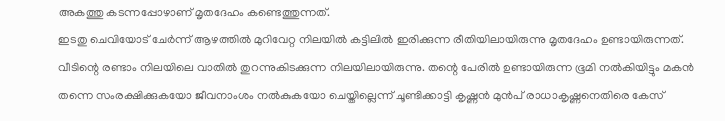അകത്തു കടന്നപ്പോഴാണ് മൃതദേഹം കണ്ടെത്തുന്നത്.
ഇടതു ചെവിയോട് ചേർന്ന് ആഴത്തിൽ മുറിവേറ്റ നിലയിൽ കട്ടിലിൽ ഇരിക്കുന്ന രീതിയിലായിരുന്നു മൃതദേഹം ഉണ്ടായിരുന്നത്. വീടിന്റെ രണ്ടാം നിലയിലെ വാതിൽ തുറന്നുകിടക്കുന്ന നിലയിലായിരുന്നു. തന്റെ പേരിൽ ഉണ്ടായിരുന്ന ഭൂമി നൽകിയിട്ടും മകൻ തന്നെ സംരക്ഷിക്കുകയോ ജീവനാംശം നൽകുകയോ ചെയ്തില്ലെന്ന് ചൂണ്ടിക്കാട്ടി കൃഷ്ണൻ മുൻപ് രാധാകൃഷ്ണനെതിരെ കേസ്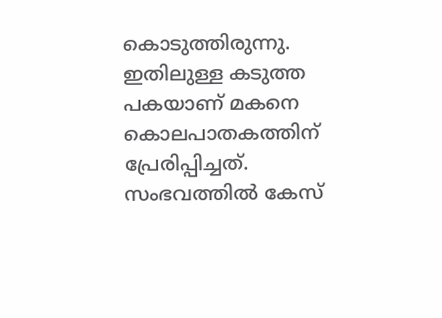കൊടുത്തിരുന്നു. ഇതിലുള്ള കടുത്ത പകയാണ് മകനെ കൊലപാതകത്തിന് പ്രേരിപ്പിച്ചത്.
സംഭവത്തിൽ കേസ്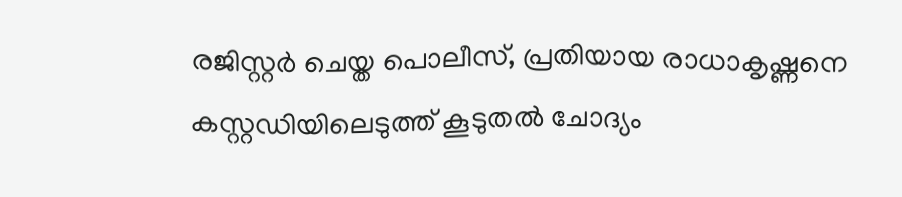രജിസ്റ്റർ ചെയ്ത പൊലീസ്, പ്രതിയായ രാധാകൃഷ്ണനെ കസ്റ്റഡിയിലെടുത്ത് കൂടുതൽ ചോദ്യം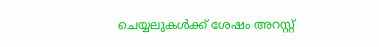ചെയ്യലുകൾക്ക് ശേഷം അറസ്റ്റ്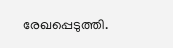രേഖപ്പെടുത്തി.